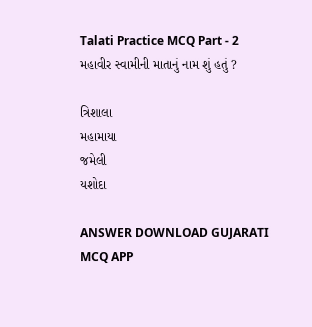Talati Practice MCQ Part - 2
મહાવીર સ્વામીની માતાનું નામ શું હતું ?

ત્રિશાલા
મહામાયા
જમેલી
યશોદા

ANSWER DOWNLOAD GUJARATI MCQ APP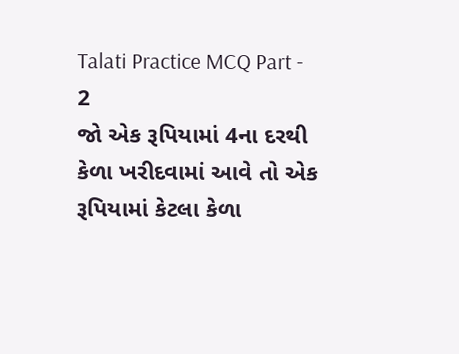Talati Practice MCQ Part - 2
જો એક રૂપિયામાં 4ના દરથી કેળા ખરીદવામાં આવે તો એક રૂપિયામાં કેટલા કેળા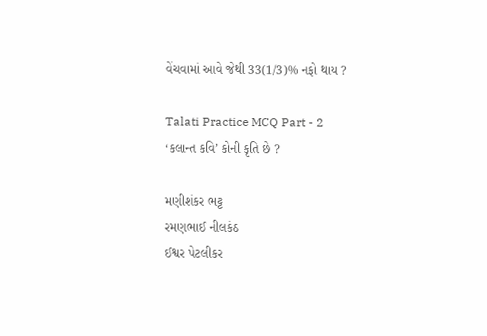વેંચવામાં આવે જેથી 33(1/3)% નફો થાય ?

Talati Practice MCQ Part - 2
‘કલાન્ત કવિ’ કોની કૃતિ છે ?

મણીશંકર ભટ્ટ
રમણભાઈ નીલકંઠ
ઈશ્વર પેટલીકર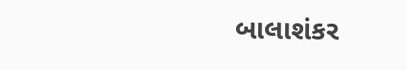બાલાશંકર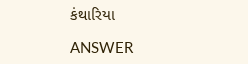કંથારિયા

ANSWER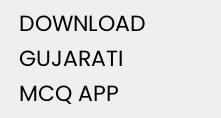DOWNLOAD GUJARATI MCQ APP